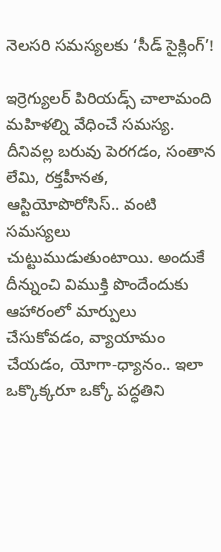నెలసరి సమస్యలకు ‘సీడ్‌ సైక్లింగ్‌’!

ఇర్రెగ్యులర్‌ పిరియడ్స్‌ చాలామంది మహిళల్ని వేధించే సమస్య. దీనివల్ల బరువు పెరగడం, సంతాన లేమి, రక్తహీనత, ఆస్టియోపొరోసిస్‌.. వంటి సమస్యలు చుట్టుముడుతుంటాయి. అందుకే దీన్నుంచి విముక్తి పొందేందుకు ఆహారంలో మార్పులు చేసుకోవడం, వ్యాయామం చేయడం, యోగా-ధ్యానం.. ఇలా ఒక్కొక్కరూ ఒక్కో పద్ధతిని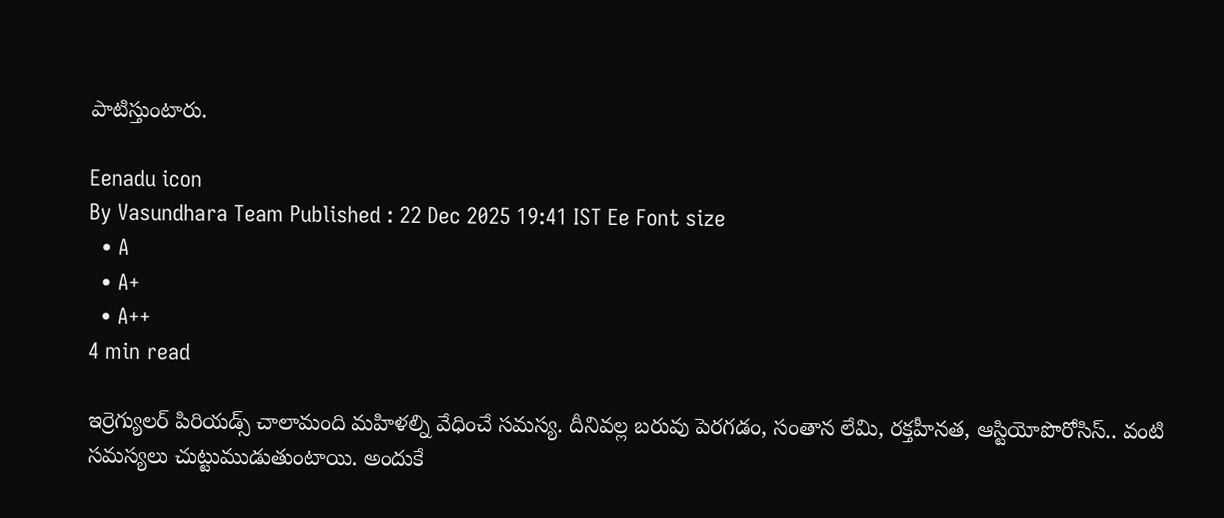పాటిస్తుంటారు.

Eenadu icon
By Vasundhara Team Published : 22 Dec 2025 19:41 IST Ee Font size
  • A
  • A+
  • A++
4 min read

ఇర్రెగ్యులర్‌ పిరియడ్స్‌ చాలామంది మహిళల్ని వేధించే సమస్య. దీనివల్ల బరువు పెరగడం, సంతాన లేమి, రక్తహీనత, ఆస్టియోపొరోసిస్‌.. వంటి సమస్యలు చుట్టుముడుతుంటాయి. అందుకే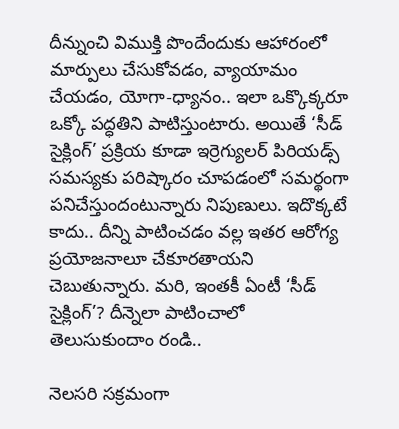దీన్నుంచి విముక్తి పొందేందుకు ఆహారంలో మార్పులు చేసుకోవడం, వ్యాయామం చేయడం, యోగా-ధ్యానం.. ఇలా ఒక్కొక్కరూ ఒక్కో పద్ధతిని పాటిస్తుంటారు. అయితే ‘సీడ్‌ సైక్లింగ్‌’ ప్రక్రియ కూడా ఇర్రెగ్యులర్‌ పిరియడ్స్‌ సమస్యకు పరిష్కారం చూపడంలో సమర్థంగా పనిచేస్తుందంటున్నారు నిపుణులు. ఇదొక్కటే కాదు.. దీన్ని పాటించడం వల్ల ఇతర ఆరోగ్య ప్రయోజనాలూ చేకూరతాయని చెబుతున్నారు. మరి, ఇంతకీ ఏంటీ ‘సీడ్‌ సైక్లింగ్‌’? దీన్నెలా పాటించాలో తెలుసుకుందాం రండి..

నెలసరి సక్రమంగా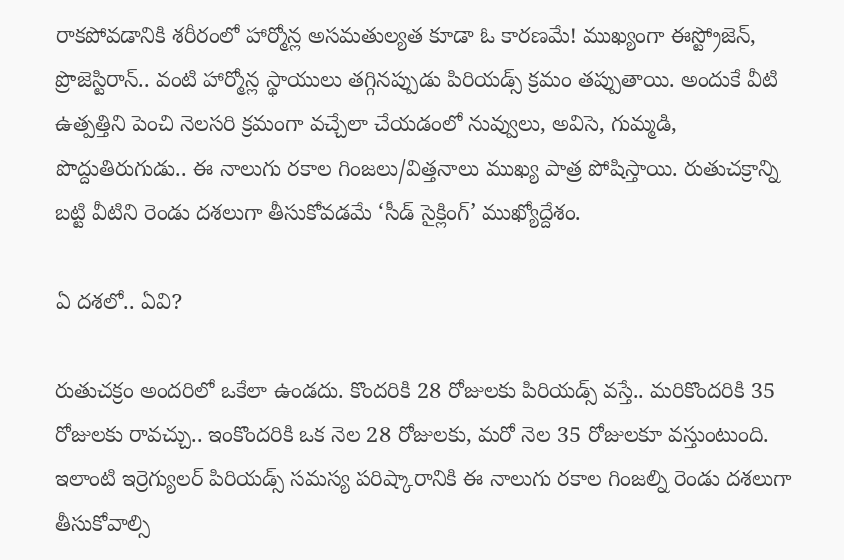రాకపోవడానికి శరీరంలో హార్మోన్ల అసమతుల్యత కూడా ఓ కారణమే! ముఖ్యంగా ఈస్ట్రోజెన్‌, ప్రొజెస్టిరాన్‌.. వంటి హార్మోన్ల స్థాయులు తగ్గినప్పుడు పిరియడ్స్‌ క్రమం తప్పుతాయి. అందుకే వీటి ఉత్పత్తిని పెంచి నెలసరి క్రమంగా వచ్చేలా చేయడంలో నువ్వులు, అవిసె, గుమ్మడి, పొద్దుతిరుగుడు.. ఈ నాలుగు రకాల గింజలు/విత్తనాలు ముఖ్య పాత్ర పోషిస్తాయి. రుతుచక్రాన్ని బట్టి వీటిని రెండు దశలుగా తీసుకోవడమే ‘సీడ్‌ సైక్లింగ్‌’ ముఖ్యోద్దేశం.

ఏ దశలో.. ఏవి?

రుతుచక్రం అందరిలో ఒకేలా ఉండదు. కొందరికి 28 రోజులకు పిరియడ్స్‌ వస్తే.. మరికొందరికి 35 రోజులకు రావచ్చు.. ఇంకొందరికి ఒక నెల 28 రోజులకు, మరో నెల 35 రోజులకూ వస్తుంటుంది. ఇలాంటి ఇర్రెగ్యులర్‌ పిరియడ్స్‌ సమస్య పరిష్కారానికి ఈ నాలుగు రకాల గింజల్ని రెండు దశలుగా తీసుకోవాల్సి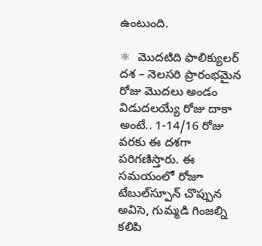ఉంటుంది.

⚛  మొదటిది ఫాలిక్యులర్‌ దశ – నెలసరి ప్రారంభమైన రోజు మొదలు అండం విడుదలయ్యే రోజు దాకా అంటే.. 1-14/16 రోజు వరకు ఈ దశగా పరిగణిస్తారు. ఈ సమయంలో రోజూ టేబుల్‌స్పూన్‌ చొప్పున అవిసె, గుమ్మడి గింజల్ని కలిపి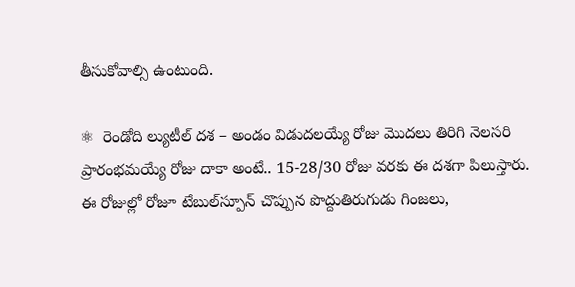తీసుకోవాల్సి ఉంటుంది.

⚛  రెండోది ల్యుటీల్‌ దశ – అండం విడుదలయ్యే రోజు మొదలు తిరిగి నెలసరి ప్రారంభమయ్యే రోజు దాకా అంటే.. 15-28/30 రోజు వరకు ఈ దశగా పిలుస్తారు. ఈ రోజుల్లో రోజూ టేబుల్‌స్పూన్‌ చొప్పున పొద్దుతిరుగుడు గింజలు,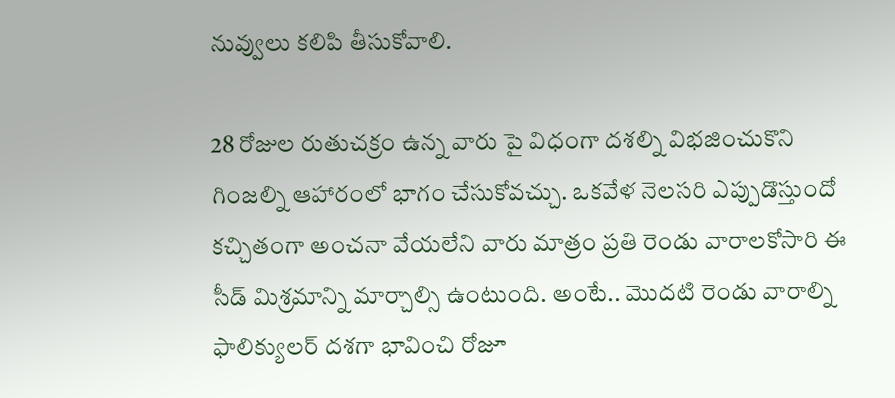నువ్వులు కలిపి తీసుకోవాలి.

28 రోజుల రుతుచక్రం ఉన్న వారు పై విధంగా దశల్ని విభజించుకొని గింజల్ని ఆహారంలో భాగం చేసుకోవచ్చు. ఒకవేళ నెలసరి ఎప్పుడొస్తుందో కచ్చితంగా అంచనా వేయలేని వారు మాత్రం ప్రతి రెండు వారాలకోసారి ఈ సీడ్‌ మిశ్రమాన్ని మార్చాల్సి ఉంటుంది. అంటే.. మొదటి రెండు వారాల్ని ఫాలిక్యులర్‌ దశగా భావించి రోజూ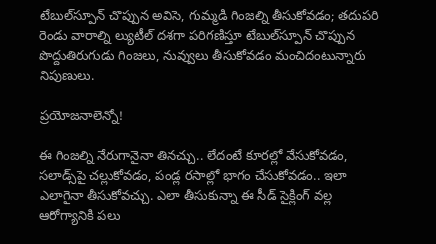టేబుల్‌స్పూన్‌ చొప్పున అవిసె, గుమ్మడి గింజల్ని తీసుకోవడం; తదుపరి రెండు వారాల్ని ల్యుటీల్‌ దశగా పరిగణిస్తూ టేబుల్‌స్పూన్‌ చొప్పున పొద్దుతిరుగుడు గింజలు, నువ్వులు తీసుకోవడం మంచిదంటున్నారు నిపుణులు.

ప్రయోజనాలెన్నో!

ఈ గింజల్ని నేరుగానైనా తినచ్చు.. లేదంటే కూరల్లో వేసుకోవడం, సలాడ్స్‌పై చల్లుకోవడం, పండ్ల రసాల్లో భాగం చేసుకోవడం.. ఇలా ఎలాగైనా తీసుకోవచ్చు. ఎలా తీసుకున్నా ఈ సీడ్‌ సైక్లింగ్‌ వల్ల ఆరోగ్యానికి పలు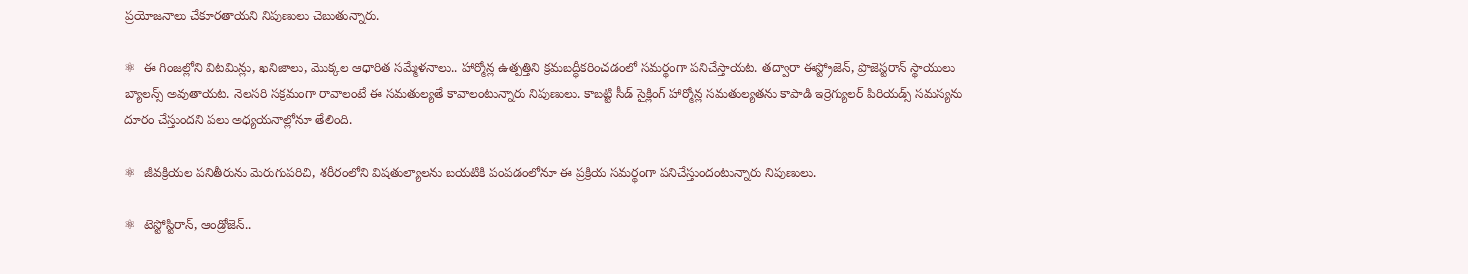ప్రయోజనాలు చేకూరతాయని నిపుణులు చెబుతున్నారు.

⚛  ఈ గింజల్లోని విటమిన్లు, ఖనిజాలు, మొక్కల ఆధారిత సమ్మేళనాలు.. హార్మోన్ల ఉత్పత్తిని క్రమబద్ధీకరించడంలో సమర్థంగా పనిచేస్తాయట. తద్వారా ఈస్ట్రోజెన్‌, ప్రొజెస్టరాన్‌ స్థాయులు బ్యాలన్స్‌ అవుతాయట. నెలసరి సక్రమంగా రావాలంటే ఈ సమతుల్యతే కావాలంటున్నారు నిపుణులు. కాబట్టి సీడ్‌ సైక్లింగ్‌ హార్మోన్ల సమతుల్యతను కాపాడి ఇర్రెగ్యులర్‌ పిరియడ్స్‌ సమస్యను దూరం చేస్తుందని పలు అధ్యయనాల్లోనూ తేలింది.

⚛  జీవక్రియల పనితీరును మెరుగుపరిచి, శరీరంలోని విషతుల్యాలను బయటికి పంపడంలోనూ ఈ ప్రక్రియ సమర్థంగా పనిచేస్తుందంటున్నారు నిపుణులు.

⚛  టెస్టోస్టిరాన్‌, ఆండ్రోజెన్‌..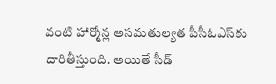వంటి హార్మోన్ల అసమతుల్యత పీసీఓఎస్‌కు దారితీస్తుంది. అయితే సీడ్‌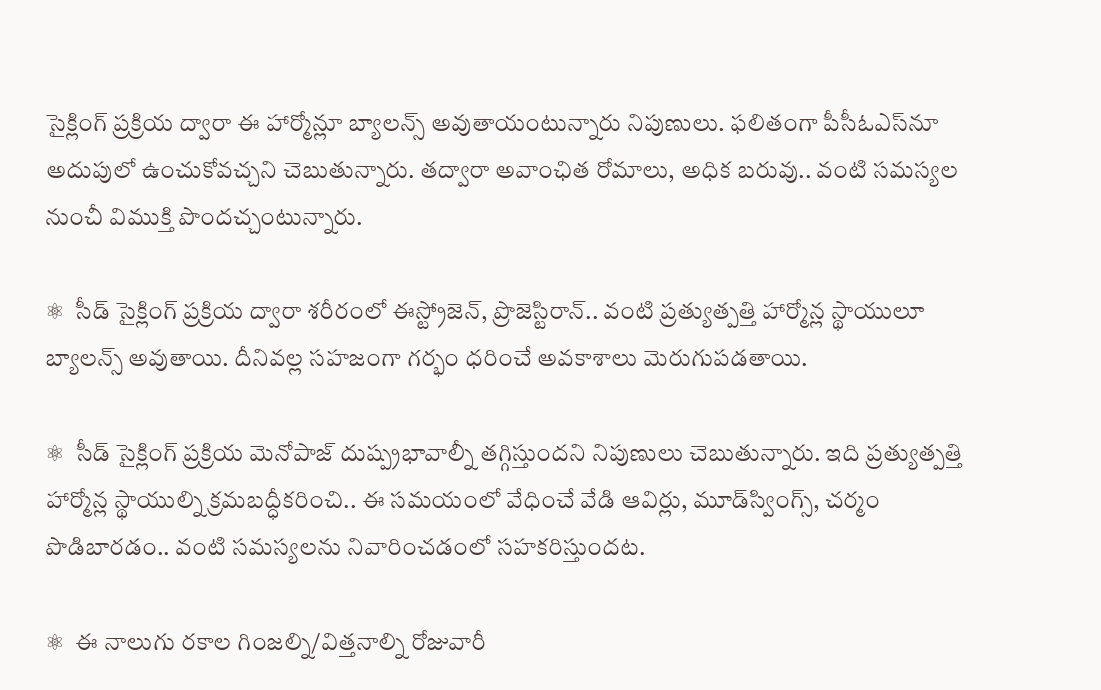సైక్లింగ్‌ ప్రక్రియ ద్వారా ఈ హార్మోన్లూ బ్యాలన్స్‌ అవుతాయంటున్నారు నిపుణులు. ఫలితంగా పీసీఓఎస్‌నూ అదుపులో ఉంచుకోవచ్చని చెబుతున్నారు. తద్వారా అవాంఛిత రోమాలు, అధిక బరువు.. వంటి సమస్యల నుంచీ విముక్తి పొందచ్చంటున్నారు.

⚛  సీడ్‌ సైక్లింగ్‌ ప్రక్రియ ద్వారా శరీరంలో ఈస్ట్రోజెన్‌, ప్రొజెస్టిరాన్‌.. వంటి ప్రత్యుత్పత్తి హార్మోన్ల స్థాయులూ బ్యాలన్స్‌ అవుతాయి. దీనివల్ల సహజంగా గర్భం ధరించే అవకాశాలు మెరుగుపడతాయి.

⚛  సీడ్‌ సైక్లింగ్‌ ప్రక్రియ మెనోపాజ్‌ దుష్ప్రభావాల్నీ తగ్గిస్తుందని నిపుణులు చెబుతున్నారు. ఇది ప్రత్యుత్పత్తి హార్మోన్ల స్థాయుల్ని క్రమబద్ధీకరించి.. ఈ సమయంలో వేధించే వేడి ఆవిర్లు, మూడ్‌స్వింగ్స్‌, చర్మం పొడిబారడం.. వంటి సమస్యలను నివారించడంలో సహకరిస్తుందట.

⚛  ఈ నాలుగు రకాల గింజల్ని/విత్తనాల్ని రోజువారీ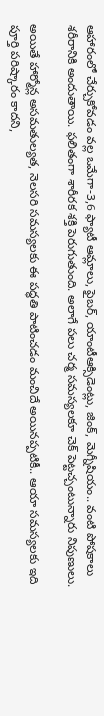ఆహారంలో చేర్చుకోవడం వల్ల ఒమేగా-3,6 ఫ్యాటీ ఆమ్లాలు, ఫైబర్‌, యాంటీఆక్సిడెంట్లు, జింక్‌, మెగ్నీషియం.. వంటి పోషకాలు శరీరానికి అందుతాయి. ఫలితంగా శారీరక శక్తి పెరుగుతుంది. అలాగే పలు చర్మ సమస్యలకూ చెక్‌ పెట్టచ్చంటున్నారు నిపుణులు.

అయితే హార్మోన్ల అసమతుల్యత, నెలసరి సమస్యలకు ఈ పద్ధతి పాటించడం మంచిదే అయినప్పటికీ.. ఆయా సమస్యలకు ఇది పూర్తి పరిష్కారం కాదని,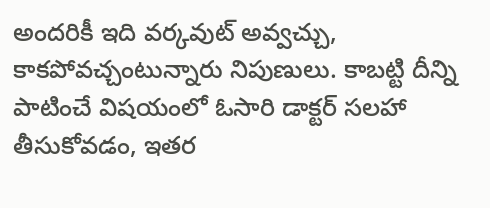అందరికీ ఇది వర్కవుట్‌ అవ్వచ్చు, కాకపోవచ్చంటున్నారు నిపుణులు. కాబట్టి దీన్ని పాటించే విషయంలో ఓసారి డాక్టర్ సలహా తీసుకోవడం, ఇతర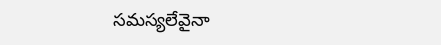సమస్యలేవైనా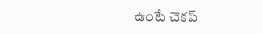ఉంటే చెకప్‌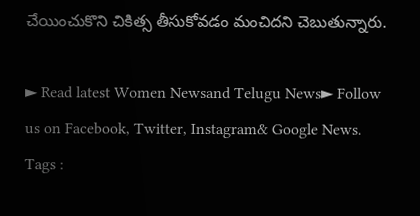చేయించుకొని చికిత్స తీసుకోవడం మంచిదని చెబుతున్నారు.

► Read latest Women Newsand Telugu News► Follow us on Facebook, Twitter, Instagram& Google News. Tags :